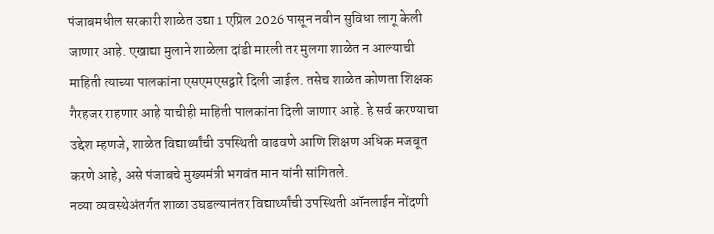पंजाबमधील सरकारी शाळेत उद्या 1 एप्रिल 2026 पासून नवीन सुविधा लागू केली जाणार आहे. एखाद्या मुलाने शाळेला दांडी मारली तर मुलगा शाळेत न आल्याची माहिती त्याच्या पालकांना एसएमएसद्वारे दिली जाईल. तसेच शाळेत कोणता शिक्षक गैरहजर राहणार आहे याचीही माहिती पालकांना दिली जाणार आहे. हे सर्व करण्याचा उद्देश म्हणजे, शाळेत विद्यार्थ्यांची उपस्थिती वाढवणे आणि शिक्षण अधिक मजबूत करणे आहे, असे पंजाबचे मुख्यमंत्री भगवंत मान यांनी सांगितले.
नव्या व्यवस्थेअंतर्गत शाळा उघडल्यानंतर विद्यार्थ्यांची उपस्थिती ऑनलाईन नोंदणी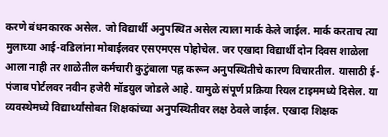करणे बंधनकारक असेल. जो विद्यार्थी अनुपस्थित असेल त्याला मार्क केले जाईल. मार्क करताच त्या मुलाच्या आई-वडिलांना मोबाईलवर एसएमएस पोहोचेल. जर एखादा विद्यार्थी दोन दिवस शाळेला आला नाही तर शाळेतील कर्मचारी कुटुंबाला पह्न करून अनुपस्थितीचे कारण विचारतील. यासाठी ई-पंजाब पोर्टलवर नवीन हजेरी मॉडय़ुल जोडले आहे. यामुळे संपूर्ण प्रक्रिया रियल टाइममध्ये दिसेल. या व्यवस्थेमध्ये विद्यार्थ्यांसोबत शिक्षकांच्या अनुपस्थितीवर लक्ष ठेवले जाईल. एखादा शिक्षक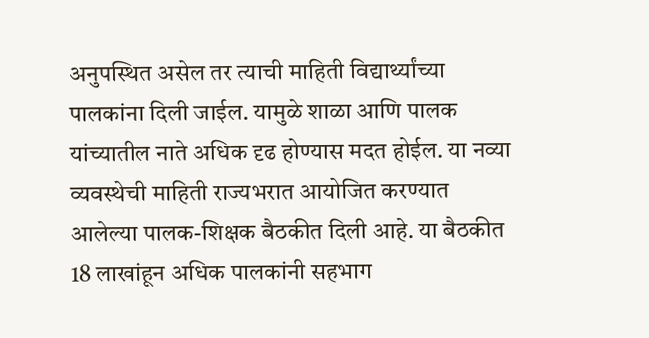अनुपस्थित असेल तर त्याची माहिती विद्यार्थ्यांच्या पालकांना दिली जाईल. यामुळे शाळा आणि पालक यांच्यातील नाते अधिक दृढ होण्यास मदत होईल. या नव्या व्यवस्थेची माहिती राज्यभरात आयोजित करण्यात आलेल्या पालक-शिक्षक बैठकीत दिली आहे. या बैठकीत 18 लाखांहून अधिक पालकांनी सहभाग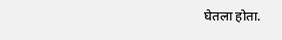घेतला होता.